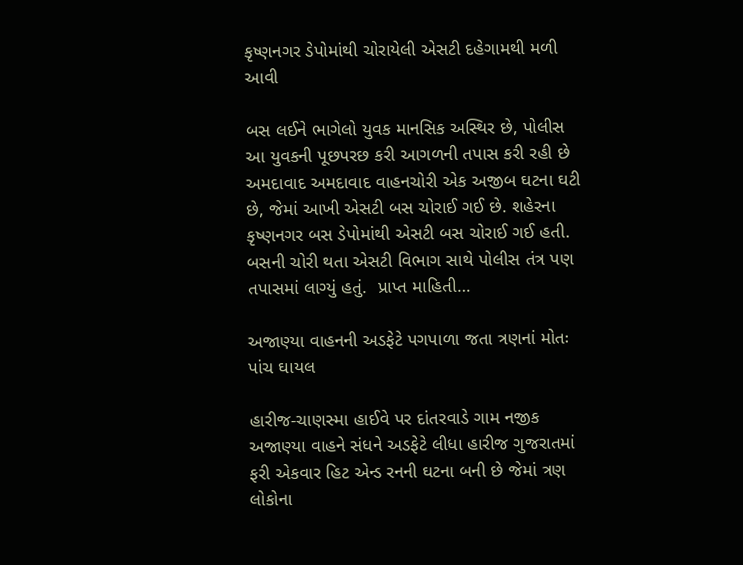કૃષ્ણનગર ડેપોમાંથી ચોરાયેલી એસટી દહેગામથી મળી આવી

બસ લઈને ભાગેલો યુવક માનસિક અસ્થિર છે, પોલીસ આ યુવકની પૂછપરછ કરી આગળની તપાસ કરી રહી છે અમદાવાદ અમદાવાદ વાહનચોરી એક અજીબ ઘટના ઘટી છે, જેમાં આખી એસટી બસ ચોરાઈ ગઈ છે. શહેરના કૃષ્ણનગર બસ ડેપોમાંથી એસટી બસ ચોરાઈ ગઈ હતી. બસની ચોરી થતા એસટી વિભાગ સાથે પોલીસ તંત્ર પણ તપાસમાં લાગ્યું હતું.  પ્રાપ્ત માહિતી…

અજાણ્યા વાહનની અડફેટે પગપાળા જતા ત્રણનાં મોતઃ પાંચ ઘાયલ

હારીજ-ચાણસ્મા હાઈવે પર દાંતરવાડે ગામ નજીક અજાણ્યા વાહને સંધને અડફેટે લીધા હારીજ ગુજરાતમાં ફરી એકવાર હિટ એન્ડ રનની ઘટના બની છે જેમાં ત્રણ લોકોના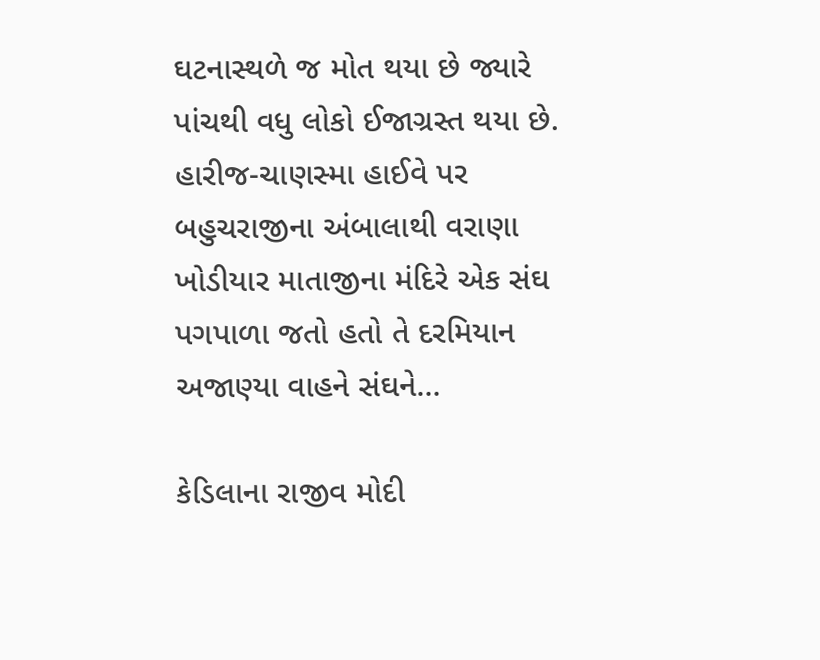ઘટનાસ્થળે જ મોત થયા છે જ્યારે પાંચથી વધુ લોકો ઈજાગ્રસ્ત થયા છે. હારીજ-ચાણસ્મા હાઈવે પર બહુચરાજીના અંબાલાથી વરાણા ખોડીયાર માતાજીના મંદિરે એક સંઘ પગપાળા જતો હતો તે દરમિયાન અજાણ્યા વાહને સંઘને…

કેડિલાના રાજીવ મોદી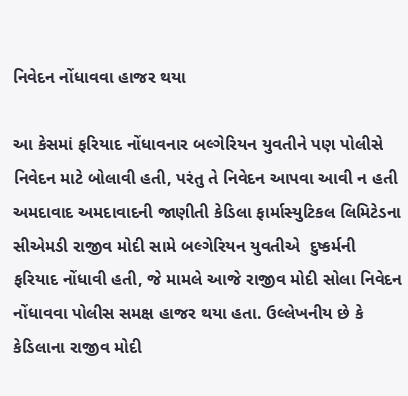નિવેદન નોંધાવવા હાજર થયા

આ કેસમાં ફરિયાદ નોંધાવનાર બલ્ગેરિયન યુવતીને પણ પોલીસે નિવેદન માટે બોલાવી હતી, પરંતુ તે નિવેદન આપવા આવી ન હતી અમદાવાદ અમદાવાદની જાણીતી કેડિલા ફાર્માસ્યુટિકલ લિમિટેડના સીએમડી રાજીવ મોદી સામે બલ્ગેરિયન યુવતીએ  દુષ્કર્મની ફરિયાદ નોંધાવી હતી, જે મામલે આજે રાજીવ મોદી સોલા નિવેદન નોંધાવવા પોલીસ સમક્ષ હાજર થયા હતા. ઉલ્લેખનીય છે કે કેડિલાના રાજીવ મોદી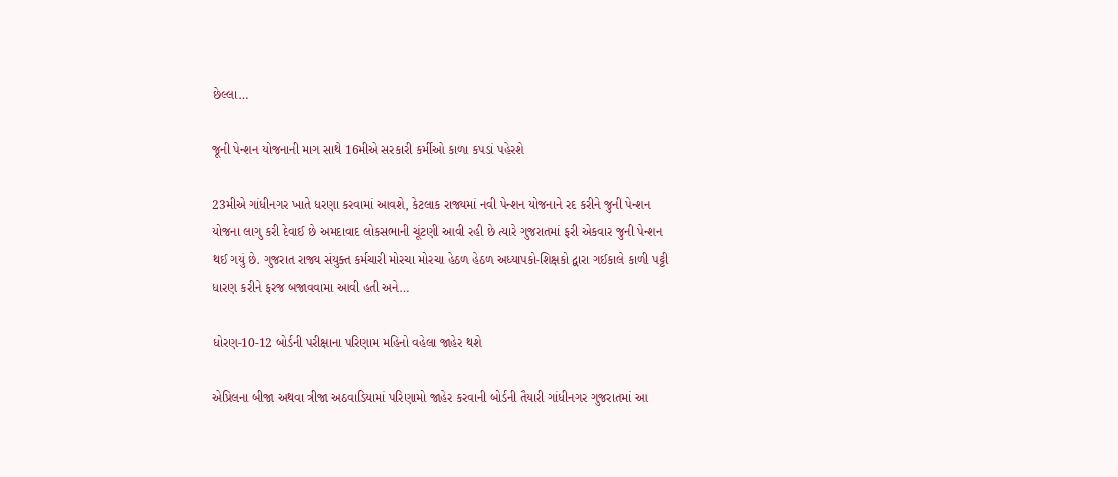છેલ્લા…

જૂની પેન્શન યોજનાની માગ સાથે 16મીએ સરકારી કર્મીઓ કાળા કપડાં પહેરશે

23મીએ ગાંધીનગર ખાતે ધરણા કરવામાં આવશે, કેટલાક રાજ્યમાં નવી પેન્શન યોજનાને રદ કરીને જુની પેન્શન યોજના લાગુ કરી દેવાઈ છે અમદાવાદ લોકસભાની ચૂંટણી આવી રહી છે ત્યારે ગુજરાતમાં ફરી એકવાર જુની પેન્શન થઈ ગયું છે. ગુજરાત રાજ્ય સંયુક્ત કર્મચારી મોરચા મોરચા હેઠળ હેઠળ અધ્યાપકો-શિક્ષકો દ્વારા ગઈકાલે કાળી પટ્ટી ધારણ કરીને ફરજ બજાવવામા આવી હતી અને…

ધોરણ-10-12 બોર્ડની પરીક્ષાના પરિણામ મહિનો વહેલા જાહેર થશે

એપ્રિલના બીજા અથવા ત્રીજા અઠવાડિયામાં પરિણામો જાહેર કરવાની બોર્ડની તૈયારી ગાંધીનગર ગુજરાતમાં આ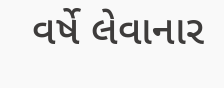વર્ષે લેવાનાર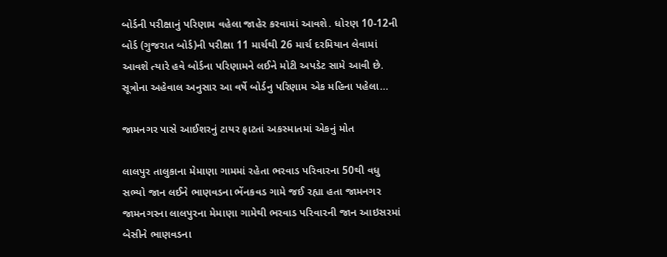બોર્ડની પરીક્ષાનું પરિણામ વહેલા જાહેર કરવામાં આવશે. ધોરણ 10-12ની બોર્ડ (ગુજરાત બોર્ડ)ની પરીક્ષા 11 માર્ચથી 26 માર્ચ દરમિયાન લેવામાં આવશે ત્યારે હવે બોર્ડના પરિણામને લઈને મોટી અપડેટ સામે આવી છે. સૂત્રોના અહેવાલ અનુસાર આ વર્ષે બોર્ડનુ પરિણામ એક મહિના પહેલા…

જામનગર પાસે આઈશરનું ટાયર ફાટતાં અકસ્માતમાં એકનું મોત

લાલપુર તાલુકાના મેમાણા ગામમાં રહેતા ભરવાડ પરિવારના 50થી વધુ સભ્યો જાન લઈને ભાણવડના ભેંનકવડ ગામે જઈ રહ્યા હતા જામનગર જામનગરના લાલપુરના મેમાણા ગામેથી ભરવાડ પરિવારની જાન આઇસરમાં બેસીને ભાણવડના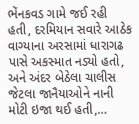ભેંનકવડ ગામે જઈ રહી હતી, દરમિયાન સવારે આઠેક વાગ્યાના અરસામાં ધારાગઢ પાસે અકસ્માત નડ્યો હતો, અને અંદર બેઠેલા ચાલીસ જેટલા જાનૈયાઓને નાની મોટી ઇજા થઈ હતી,…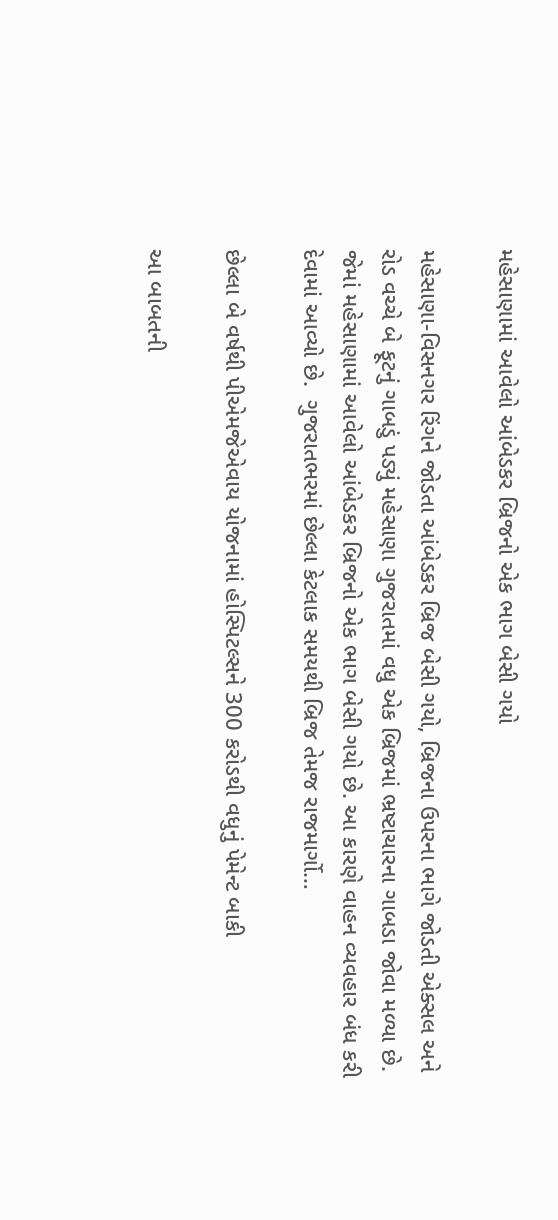મહેસાણામાં આવેલો આંબેડકર બ્રિજનો એક ભાગ બેસી ગયો

મહેસાણા-વિસનગર રિંગને જોડતા આંબેડકર બ્રિજ બેસી ગયો, બ્રિજના ઉપરના ભાગે જોડતી એક્સલ અને રોડ વચ્ચે બે ફૂટનું ગાબડું પડ્યું મહેસાણા ગુજરાતમાં વધુ એક બ્રિજમાં ભ્રષ્ટાચારના ગાબડા જોવા મળ્યા છે. જેમાં મહેસાણામાં આવેલો આંબેડકર બ્રિજનો એક ભાગ બેસી ગયો છે. આ કારણે વાહન વ્યવહાર બંધ કરી દેવામાં આવ્યો છે.  ગુજરાતભરમાં છેલ્લા કેટલાક સમયથી બ્રિજ તેમજ રાજમાર્ગો…

છેલ્લા બે વર્ષથી પીએમજેએવાય યોજનામાં હોસ્પિટલ્સને 300 કરોડથી વધુનું પેમેન્ટ બાકી

આ બાબતની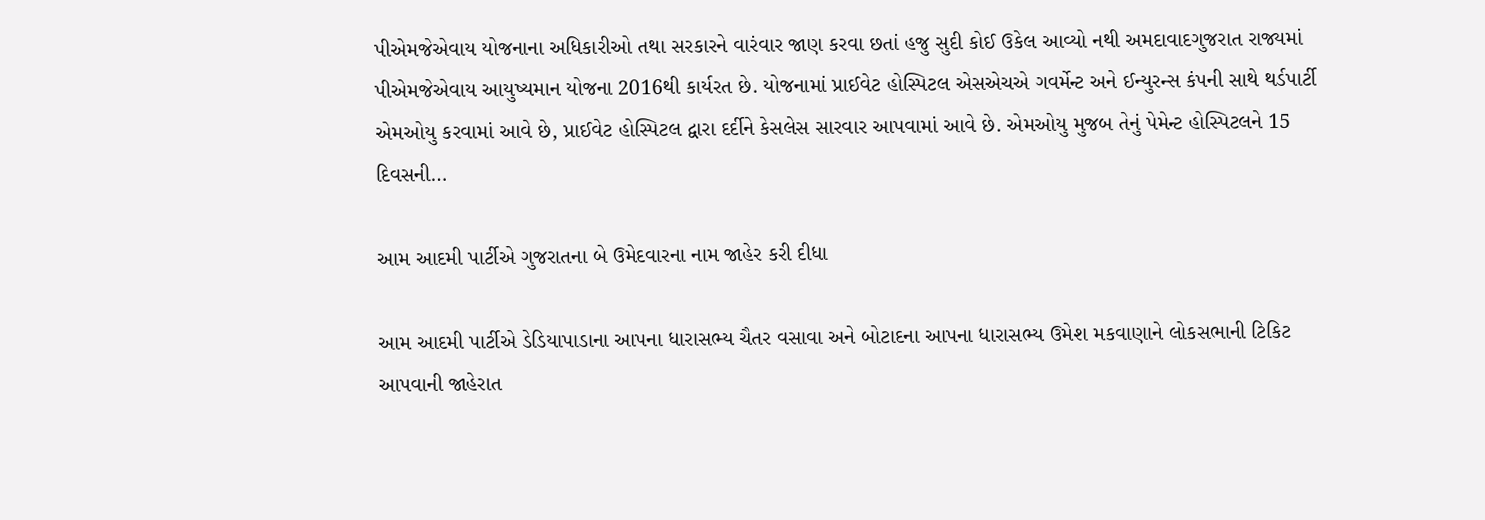પીએમજેએવાય યોજનાના અધિકારીઓ તથા સરકારને વારંવાર જાણ કરવા છતાં હજુ સુદી કોઈ ઉકેલ આવ્યો નથી અમદાવાદગુજરાત રાજ્યમાં પીએમજેએવાય આયુષ્યમાન યોજના 2016થી કાર્યરત છે. યોજનામાં પ્રાઈવેટ હોસ્પિટલ એસએચએ ગવર્મેન્ટ અને ઈન્યુરન્સ કંપની સાથે થર્ડપાર્ટી એમઓયુ કરવામાં આવે છે, પ્રાઈવેટ હોસ્પિટલ દ્વારા દર્દીને કેસલેસ સારવાર આપવામાં આવે છે. એમઓયુ મુજબ તેનું પેમેન્ટ હોસ્પિટલને 15 દિવસની…

આમ આદમી પાર્ટીએ ગુજરાતના બે ઉમેદવારના નામ જાહેર કરી દીધા

આમ આદમી પાર્ટીએ ડેડિયાપાડાના આપના ધારાસભ્ય ચૈતર વસાવા અને બોટાદના આપના ધારાસભ્ય ઉમેશ મકવાણાને લોકસભાની ટિકિટ આપવાની જાહેરાત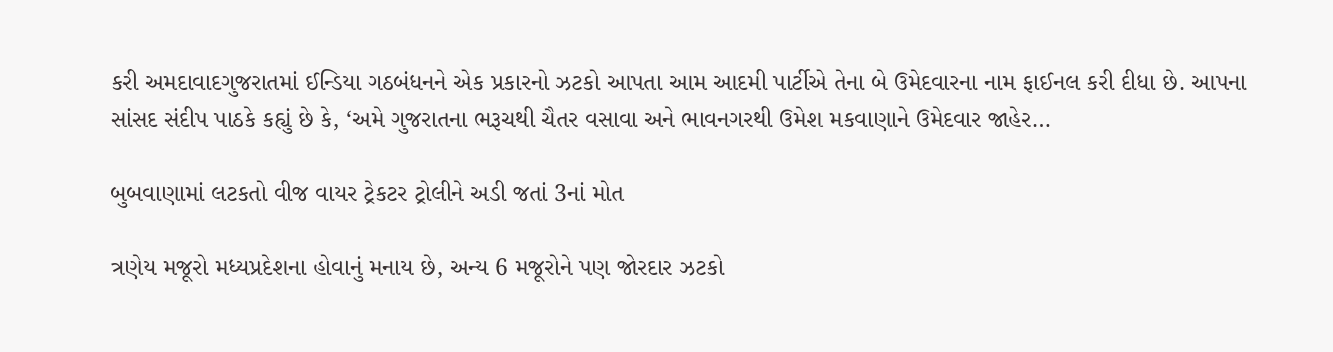કરી અમદાવાદગુજરાતમાં ઈન્ડિયા ગઠબંધનને એક પ્રકારનો ઝટકો આપતા આમ આદમી પાર્ટીએ તેના બે ઉમેદવારના નામ ફાઈનલ કરી દીધા છે. આપના સાંસદ સંદીપ પાઠકે કહ્યું છે કે, ‘અમે ગુજરાતના ભરૂચથી ચૈતર વસાવા અને ભાવનગરથી ઉમેશ મકવાણાને ઉમેદવાર જાહેર…

બુબવાણામાં લટકતો વીજ વાયર ટ્રેકટર ટ્રોલીને અડી જતાં 3નાં મોત

ત્રણેય મજૂરો મધ્યપ્રદેશના હોવાનું મનાય છે, અન્ય 6 મજૂરોને પણ જોરદાર ઝટકો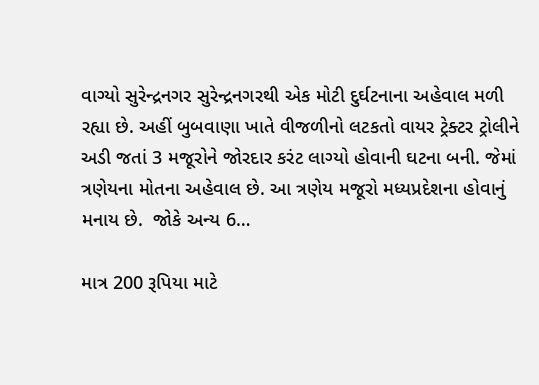વાગ્યો સુરેન્દ્રનગર સુરેન્દ્રનગરથી એક મોટી દુર્ઘટનાના અહેવાલ મળી રહ્યા છે. અહીં બુબવાણા ખાતે વીજળીનો લટકતો વાયર ટ્રેક્ટર ટ્રોલીને અડી જતાં 3 મજૂરોને જોરદાર કરંટ લાગ્યો હોવાની ઘટના બની. જેમાં ત્રણેયના મોતના અહેવાલ છે. આ ત્રણેય મજૂરો મધ્યપ્રદેશના હોવાનું મનાય છે.  જોકે અન્ય 6…

માત્ર 200 રૂપિયા માટે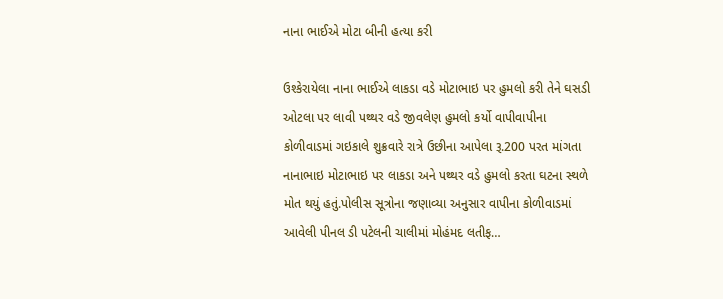નાના ભાઈએ મોટા બીની હત્યા કરી

ઉશ્કેરાયેલા નાના ભાઈએ લાકડા વડે મોટાભાઇ પર હુમલો કરી તેને ઘસડી ઓટલા પર લાવી પથ્થર વડે જીવલેણ હુમલો કર્યો વાપીવાપીના કોળીવાડમાં ગઇકાલે શુક્રવારે રાત્રે ઉછીના આપેલા રૂ.200 પરત માંગતા નાનાભાઇ મોટાભાઇ પર લાકડા અને પથ્થર વડે હુમલો કરતા ઘટના સ્થળે મોત થયું હતું.પોલીસ સૂત્રોના જણાવ્યા અનુસાર વાપીના કોળીવાડમાં આવેલી પીનલ ડી પટેલની ચાલીમાં મોહંમદ લતીફ…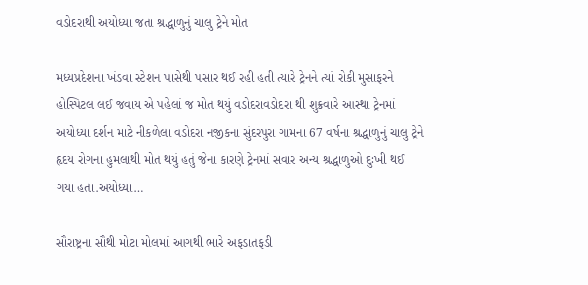વડોદરાથી અયોધ્યા જતા શ્રદ્ધાળુનું ચાલુ ટ્રેને મોત

મધ્યપ્રદેશના ખંડવા સ્ટેશન પાસેથી પસાર થઈ રહી હતી ત્યારે ટ્રેનને ત્યાં રોકી મુસાફરને હોસ્પિટલ લઈ જવાય એ પહેલાં જ મોત થયું વડોદરાવડોદરા થી શુક્રવારે આસ્થા ટ્રેનમાં અયોધ્યા દર્શન માટે નીકળેલા વડોદરા નજીકના સુંદરપુરા ગામના 67 વર્ષના શ્રદ્ધાળુનું ચાલુ ટ્રેને હૃદય રોગના હુમલાથી મોત થયું હતું જેના કારણે ટ્રેનમાં સવાર અન્ય શ્રદ્ધાળુઓ દુઃખી થઈ ગયા હતા.અયોધ્યા…

સૌરાષ્ટ્રના સૌથી મોટા મોલમાં આગથી ભારે અફડાતફડી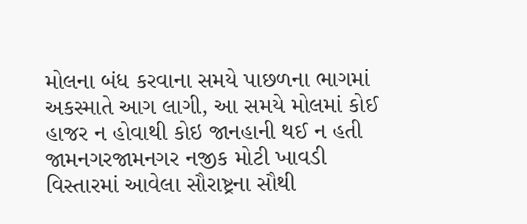મોલના બંધ કરવાના સમયે પાછળના ભાગમાં અકસ્માતે આગ લાગી, આ સમયે મોલમાં કોઈ હાજર ન હોવાથી કોઇ જાનહાની થઈ ન હતી જામનગરજામનગર નજીક મોટી ખાવડી વિસ્તારમાં આવેલા સૌરાષ્ટ્રના સૌથી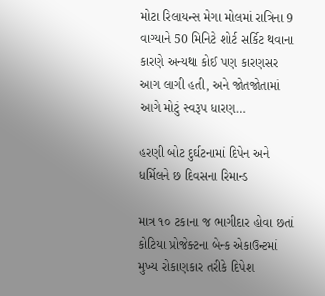મોટા રિલાયન્સ મેગા મોલમાં રાત્રિના 9 વાગ્યાને 50 મિનિટે શોર્ટ સર્કિટ થવાના કારણે અન્યથા કોઈ પણ કારણસર આગ લાગી હતી, અને જોતજોતામાં આગે મોટું સ્વરૂપ ધારણ…

હરણી બોટ દુર્ઘટનામાં દિપેન અને ધર્મિલને છ દિવસના રિમાન્ડ

માત્ર ૧૦ ટકાના જ ભાગીદાર હોવા છતાં કોટિયા પ્રોજેક્ટના બેન્ક એકાઉન્ટમાં મુખ્ય રોકાણકાર તરીકે દિપેશ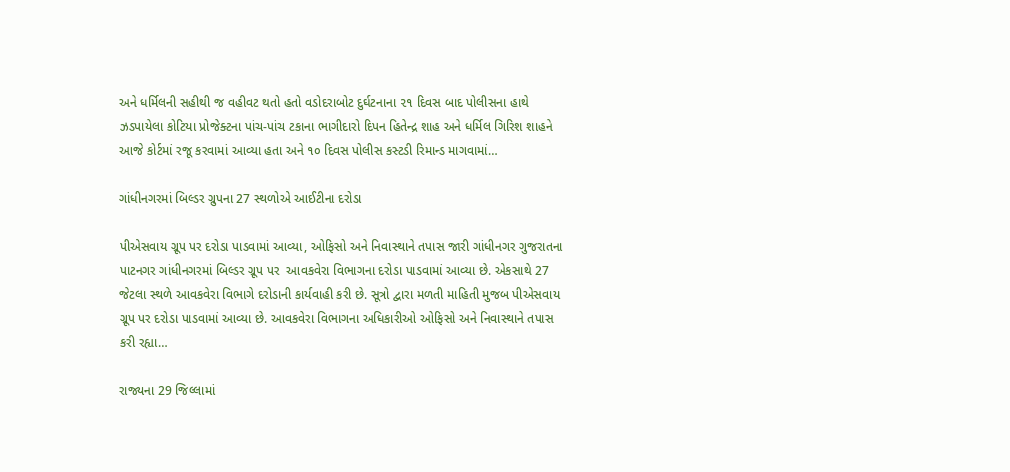અને ધર્મિલની સહીથી જ વહીવટ થતો હતો વડોદરાબોટ દુર્ઘટનાના ૨૧ દિવસ બાદ પોલીસના હાથે ઝડપાયેલા કોટિયા પ્રોજેક્ટના પાંચ-પાંચ ટકાના ભાગીદારો દિપન હિતેન્દ્ર શાહ અને ધર્મિલ ગિરિશ શાહને આજે કોર્ટમાં રજૂ કરવામાં આવ્યા હતા અને ૧૦ દિવસ પોલીસ કસ્ટડી રિમાન્ડ માગવામાં…

ગાંધીનગરમાં બિલ્ડર ગ્રુપના 27 સ્થળોએ આઈટીના દરોડા

પીએસવાય ગ્રૂપ પર દરોડા પાડવામાં આવ્યા, ઓફિસો અને નિવાસ્થાને તપાસ જારી ગાંધીનગર ગુજરાતના પાટનગર ગાંધીનગરમાં બિલ્ડર ગ્રૂપ પર  આવકવેરા વિભાગના દરોડા પાડવામાં આવ્યા છે. એકસાથે 27 જેટલા સ્થળે આવકવેરા વિભાગે દરોડાની કાર્યવાહી કરી છે. સૂત્રો દ્વારા મળતી માહિતી મુજબ પીએસવાય ગ્રૂપ પર દરોડા પાડવામાં આવ્યા છે. આવકવેરા વિભાગના અધિકારીઓ ઓફિસો અને નિવાસ્થાને તપાસ કરી રહ્યા…

રાજ્યના 29 જિલ્લામાં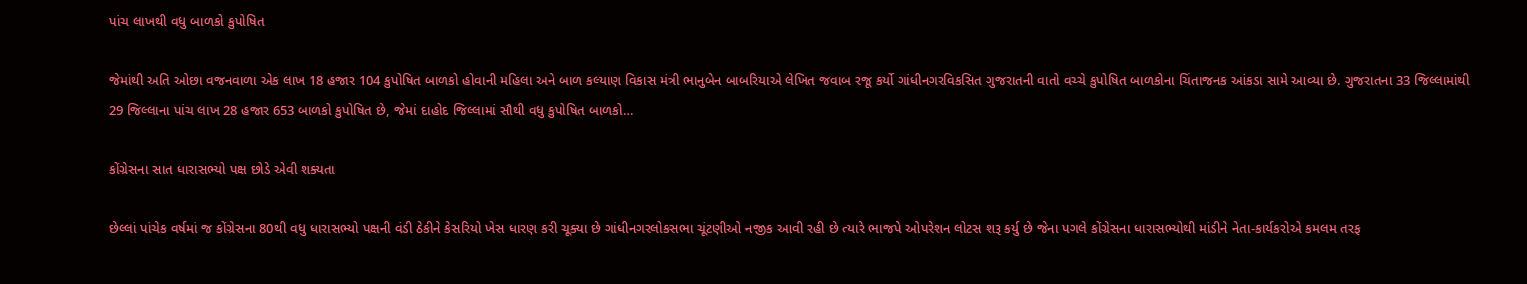પાંચ લાખથી વધુ બાળકો કુપોષિત

જેમાંથી અતિ ઓછા વજનવાળા એક લાખ 18 હજાર 104 કુપોષિત બાળકો હોવાની મહિલા અને બાળ કલ્યાણ વિકાસ મંત્રી ભાનુબેન બાબરિયાએ લેખિત જવાબ રજૂ કર્યો ગાંધીનગરવિકસિત ગુજરાતની વાતો વચ્ચે કુપોષિત બાળકોના ચિંતાજનક આંકડા સામે આવ્યા છે. ગુજરાતના 33 જિલ્લામાંથી 29 જિલ્લાના પાંચ લાખ 28 હજાર 653 બાળકો કુપોષિત છે, જેમાં દાહોદ જિલ્લામાં સૌથી વધુ કુપોષિત બાળકો…

કોંગ્રેસના સાત ધારાસભ્યો પક્ષ છોડે એવી શક્યતા

છેલ્લાં પાંચેક વર્ષમાં જ કોંગ્રેસના 80થી વધુ ધારાસભ્યો પક્ષની વંડી ઠેકીને કેસરિયો ખેસ ધારણ કરી ચૂક્યા છે ગાંધીનગરલોકસભા ચૂંટણીઓ નજીક આવી રહી છે ત્યારે ભાજપે ઓપરેશન લોટસ શરૂ કર્યુ છે જેના પગલે કોંગ્રેસના ધારાસભ્યોથી માંડીને નેતા-કાર્યકરોએ કમલમ તરફ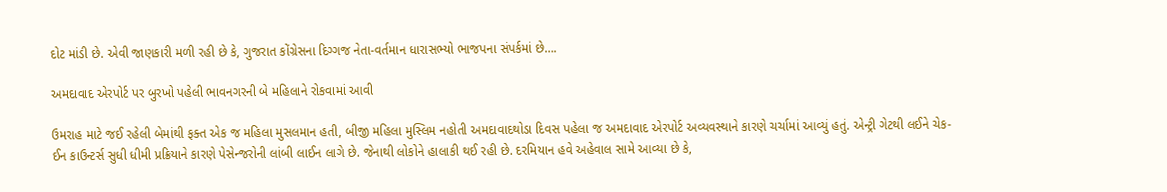દોટ માંડી છે. એવી જાણકારી મળી રહી છે કે, ગુજરાત કોંગ્રેસના દિગ્ગજ નેતા-વર્તમાન ધારાસભ્યો ભાજપના સંપર્કમાં છે….

અમદાવાદ એરપોર્ટ પર બુરખો પહેલી ભાવનગરની બે મહિલાને રોકવામાં આવી

ઉમરાહ માટે જઈ રહેલી બેમાંથી ફક્ત એક જ મહિલા મુસલમાન હતી, બીજી મહિલા મુસ્લિમ નહોતી અમદાવાદથોડા દિવસ પહેલા જ અમદાવાદ એરપોર્ટ અવ્યવસ્થાને કારણે ચર્ચામાં આવ્યું હતું. એન્ટ્રી ગેટથી લઈને ચેક-ઈન કાઉન્ટર્સ સુધી ધીમી પ્રક્રિયાને કારણે પેસેન્જરોની લાંબી લાઈન લાગે છે. જેનાથી લોકોને હાલાકી થઈ રહી છે. દરમિયાન હવે અહેવાલ સામે આવ્યા છે કે,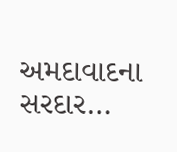અમદાવાદના સરદાર…